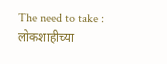The need to take : लोकशाहीच्या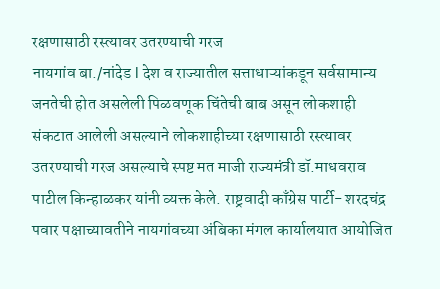रक्षणासाठी रस्त्यावर उतरण्याची गरज
नायगांव बा./नांदेड l देश व राज्यातील सत्ताधाऱ्यांकडून सर्वसामान्य जनतेची होत असलेली पिळवणूक चिंतेची बाब असून लोकशाही संकटात आलेली असल्याने लोकशाहीच्या रक्षणासाठी रस्त्यावर उतरण्याची गरज असल्याचे स्पष्ट मत माजी राज्यमंत्री डॉ.माधवराव पाटील किन्हाळकर यांनी व्यक्त केले. राष्ट्रवादी काँग्रेस पार्टी- शरदचंद्र पवार पक्षाच्यावतीने नायगांवच्या अंबिका मंगल कार्यालयात आयोजित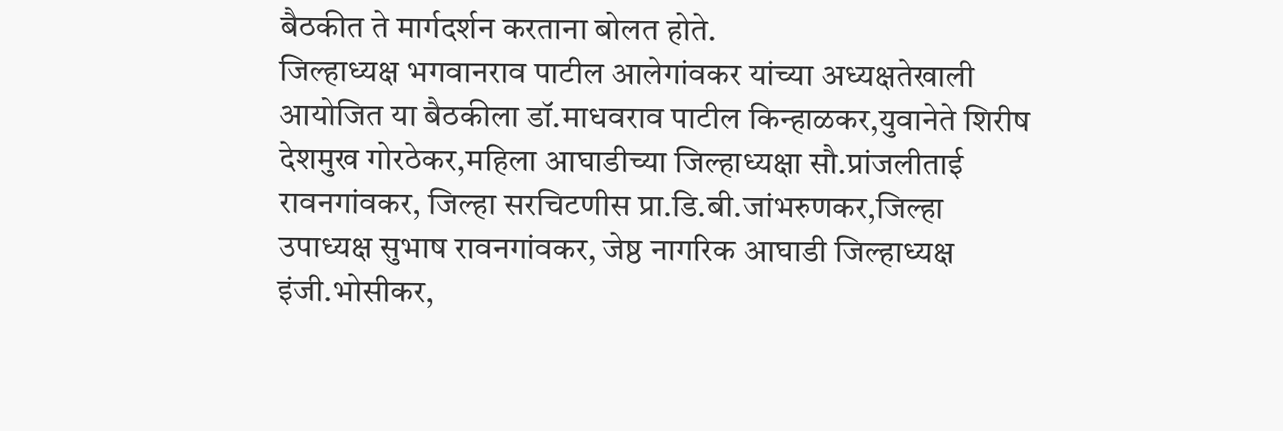बैठकीत ते मार्गदर्शन करताना बोलत होते.
जिल्हाध्यक्ष भगवानराव पाटील आलेगांवकर यांच्या अध्यक्षतेखाली आयोजित या बैठकीला डॉ.माधवराव पाटील किन्हाळकर,युवानेते शिरीष देशमुख गोरठेकर,महिला आघाडीच्या जिल्हाध्यक्षा सौ.प्रांजलीताई रावनगांवकर, जिल्हा सरचिटणीस प्रा.डि.बी.जांभरुणकर,जिल्हा उपाध्यक्ष सुभाष रावनगांवकर, जेष्ठ नागरिक आघाडी जिल्हाध्यक्ष इंजी.भोसीकर,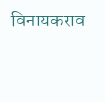विनायकराव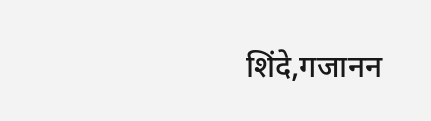शिंदे,गजानन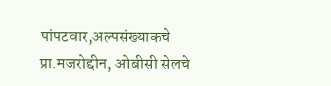पांपटवार,अल्पसंख्याकचे प्रा.मजरोद्दीन, ओबीसी सेलचे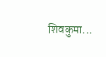शिवकुमा...